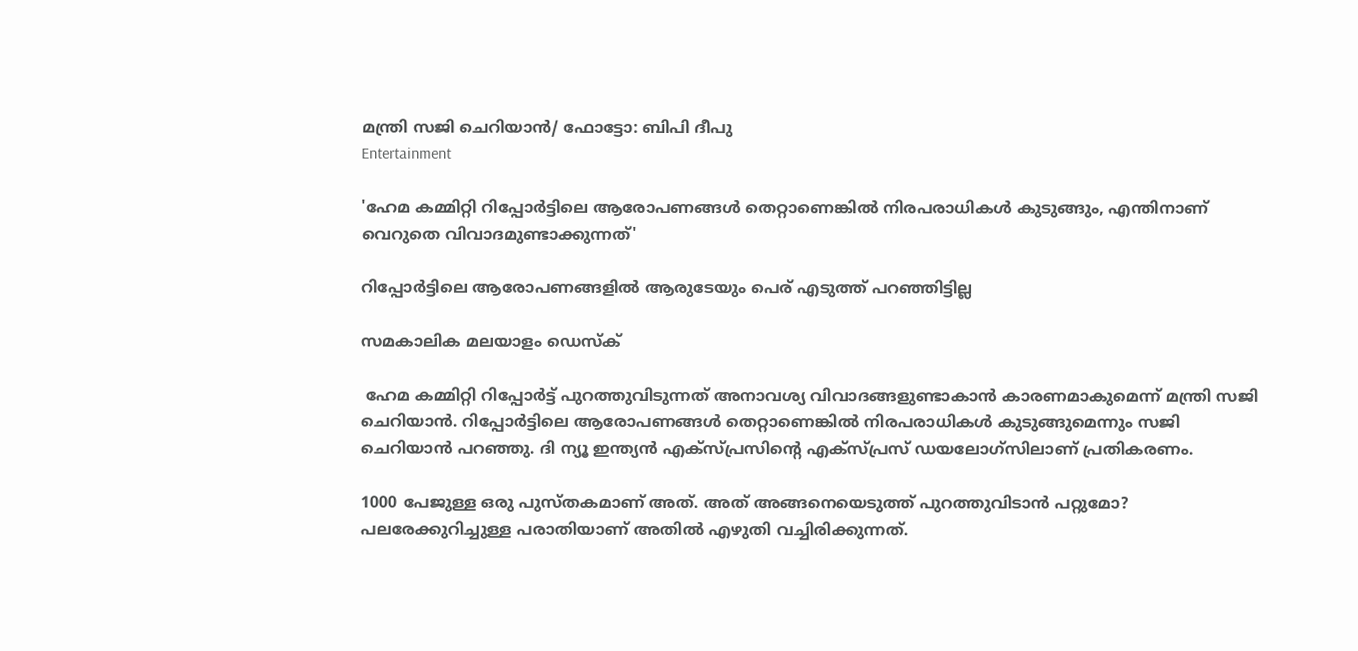മന്ത്രി സജി ചെറിയാൻ/ ഫോട്ടോ: ബിപി ദീപു
Entertainment

'ഹേമ കമ്മിറ്റി റിപ്പോര്‍ട്ടിലെ ആരോപണങ്ങള്‍ തെറ്റാണെങ്കില്‍ നിരപരാധികള്‍ കുടുങ്ങും, എന്തിനാണ് വെറുതെ വിവാദമുണ്ടാക്കുന്നത്'

റിപ്പോര്‍ട്ടിലെ ആരോപണങ്ങളില്‍ ആരുടേയും പെര് എടുത്ത് പറഞ്ഞിട്ടില്ല

സമകാലിക മലയാളം ഡെസ്ക്

 ഹേമ കമ്മിറ്റി റിപ്പോര്‍ട്ട് പുറത്തുവിടുന്നത് അനാവശ്യ വിവാദങ്ങളുണ്ടാകാന്‍ കാരണമാകുമെന്ന് മന്ത്രി സജി ചെറിയാന്‍. റിപ്പോര്‍ട്ടിലെ ആരോപണങ്ങള്‍ തെറ്റാണെങ്കില്‍ നിരപരാധികള്‍ കുടുങ്ങുമെന്നും സജി ചെറിയാന്‍ പറഞ്ഞു. ദി ന്യൂ ഇന്ത്യന്‍ എക്‌സ്പ്രസിന്റെ എക്‌സ്പ്രസ് ഡയലോഗ്‌സിലാണ് പ്രതികരണം.

1000 പേജുള്ള ഒരു പുസ്തകമാണ് അത്. അത് അങ്ങനെയെടുത്ത് പുറത്തുവിടാന്‍ പറ്റുമോ? പലരേക്കുറിച്ചുള്ള പരാതിയാണ് അതില്‍ എഴുതി വച്ചിരിക്കുന്നത്.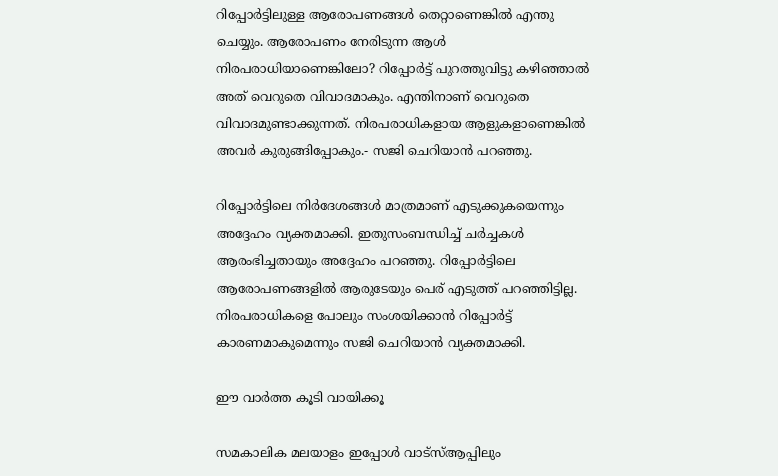റിപ്പോര്‍ട്ടിലുള്ള ആരോപണങ്ങള്‍ തെറ്റാണെങ്കില്‍ എന്തു ചെയ്യും. ആരോപണം നേരിടുന്ന ആള്‍ നിരപരാധിയാണെങ്കിലോ? റിപ്പോര്‍ട്ട് പുറത്തുവിട്ടു കഴിഞ്ഞാല്‍ അത് വെറുതെ വിവാദമാകും. എന്തിനാണ് വെറുതെ വിവാദമുണ്ടാക്കുന്നത്. നിരപരാധികളായ ആളുകളാണെങ്കില്‍ അവര്‍ കുരുങ്ങിപ്പോകും.- സജി ചെറിയാന്‍ പറഞ്ഞു.

റിപ്പോര്‍ട്ടിലെ നിര്‍ദേശങ്ങള്‍ മാത്രമാണ് എടുക്കുകയെന്നും അദ്ദേഹം വ്യക്തമാക്കി. ഇതുസംബന്ധിച്ച് ചര്‍ച്ചകള്‍ ആരംഭിച്ചതായും അദ്ദേഹം പറഞ്ഞു. റിപ്പോര്‍ട്ടിലെ ആരോപണങ്ങളില്‍ ആരുടേയും പെര് എടുത്ത് പറഞ്ഞിട്ടില്ല. നിരപരാധികളെ പോലും സംശയിക്കാന്‍ റിപ്പോര്‍ട്ട് കാരണമാകുമെന്നും സജി ചെറിയാന്‍ വ്യക്തമാക്കി.

ഈ വാര്‍ത്ത കൂടി വായിക്കൂ

സമകാലിക മലയാളം ഇപ്പോള്‍ വാട്‌സ്ആപ്പിലും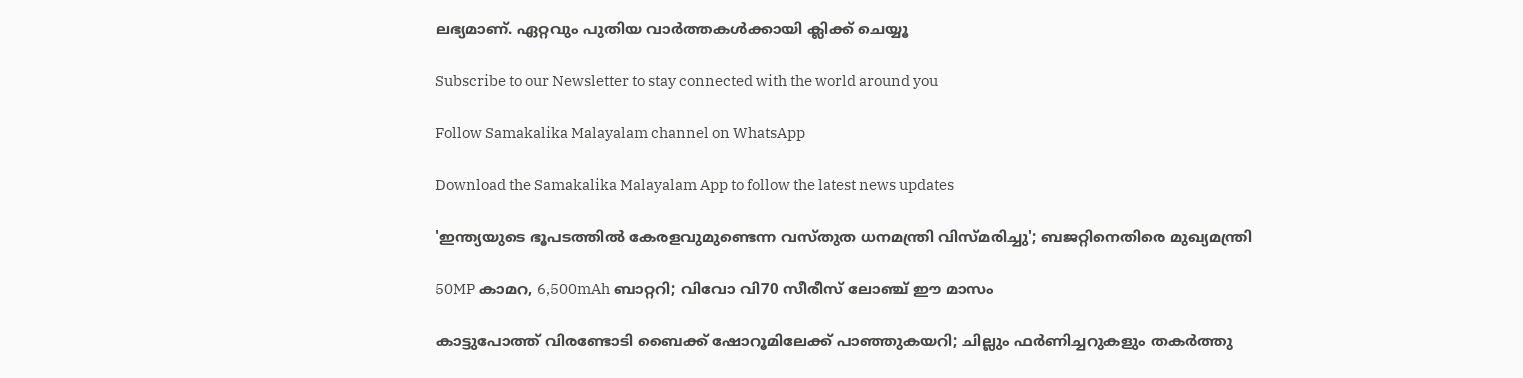ലഭ്യമാണ്. ഏറ്റവും പുതിയ വാര്‍ത്തകള്‍ക്കായി ക്ലിക്ക് ചെയ്യൂ

Subscribe to our Newsletter to stay connected with the world around you

Follow Samakalika Malayalam channel on WhatsApp

Download the Samakalika Malayalam App to follow the latest news updates

'ഇന്ത്യയുടെ ഭൂപടത്തില്‍ കേരളവുമുണ്ടെന്ന വസ്തുത ധനമന്ത്രി വിസ്മരിച്ചു'; ബജറ്റിനെതിരെ മുഖ്യമന്ത്രി

50MP കാമറ, 6,500mAh ബാറ്ററി; വിവോ വി70 സീരീസ് ലോഞ്ച് ഈ മാസം

കാട്ടുപോത്ത് വിരണ്ടോടി ബൈക്ക് ഷോറൂമിലേക്ക് പാഞ്ഞുകയറി; ചില്ലും ഫർണിച്ചറുകളും തകർത്തു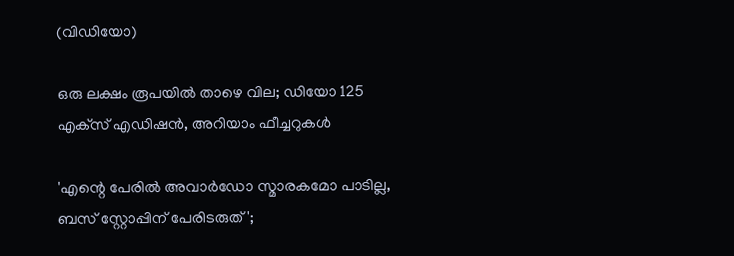(വിഡിയോ)

ഒരു ലക്ഷം രൂപയില്‍ താഴെ വില; ഡിയോ 125 എക്‌സ് എഡിഷന്‍, അറിയാം ഫീച്ചറുകള്‍

'എന്റെ പേരില്‍ അവാര്‍ഡോ സ്മാരകമോ പാടില്ല, ബസ് സ്റ്റോപ്പിന് പേരിടരുത്';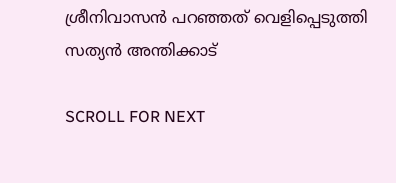ശ്രീനിവാസന്‍ പറഞ്ഞത് വെളിപ്പെടുത്തി സത്യന്‍ അന്തിക്കാട്

SCROLL FOR NEXT